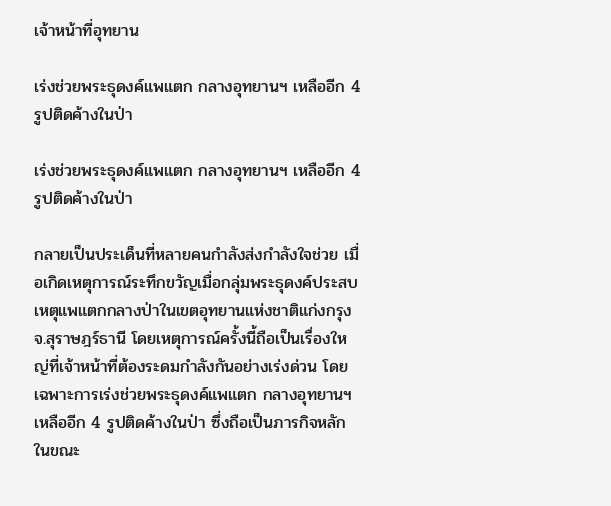เจ้าหน้าที่อุทยาน

เร่งช่วยพระธุดงค์แพแตก กลางอุทยานฯ เหลืออีก 4 รูปติดค้างในป่า

เร่งช่วยพระธุดงค์แพแตก กลางอุทยานฯ เหลืออีก 4 รูปติดค้างในป่า

กลายเป็นประเด็นที่หลายคนกำลังส่งกำลังใจช่วย เมื่อเกิดเหตุการณ์ระทึกขวัญเมื่อกลุ่มพระธุดงค์ประสบเหตุแพแตกกลางป่าในเขตอุทยานแห่งชาติแก่งกรุง จ.สุราษฎร์ธานี โดยเหตุการณ์ครั้งนี้ถือเป็นเรื่องใหญ่ที่เจ้าหน้าที่ต้องระดมกำลังกันอย่างเร่งด่วน โดยเฉพาะการเร่งช่วยพระธุดงค์แพแตก กลางอุทยานฯ เหลืออีก 4 รูปติดค้างในป่า ซึ่งถือเป็นภารกิจหลักในขณะ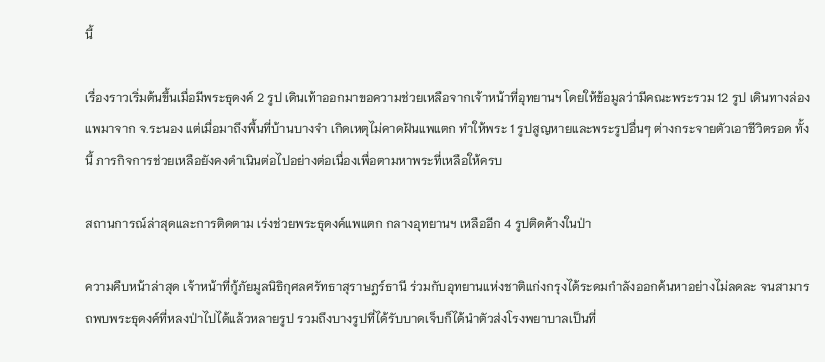นี้

เรื่องราวเริ่มต้นขึ้นเมื่อมีพระธุดงค์ 2 รูป เดินเท้าออกมาขอความช่วยเหลือจากเจ้าหน้าที่อุทยานฯ โดยให้ข้อมูลว่ามีคณะพระรวม 12 รูป เดินทางล่องแพมาจาก จ.ระนอง แต่เมื่อมาถึงพื้นที่บ้านบางจำ เกิดเหตุไม่คาดฝันแพแตก ทำให้พระ 1 รูปสูญหายและพระรูปอื่นๆ ต่างกระจายตัวเอาชีวิตรอด ทั้งนี้ ภารกิจการช่วยเหลือยังคงดำเนินต่อไปอย่างต่อเนื่องเพื่อตามหาพระที่เหลือให้ครบ

สถานการณ์ล่าสุดและการติดตาม เร่งช่วยพระธุดงค์แพแตก กลางอุทยานฯ เหลืออีก 4 รูปติดค้างในป่า

ความคืบหน้าล่าสุด เจ้าหน้าที่กู้ภัยมูลนิธิกุศลศรัทธาสุราษฎร์ธานี ร่วมกับอุทยานแห่งชาติแก่งกรุงได้ระดมกำลังออกค้นหาอย่างไม่ลดละ จนสามารถพบพระธุดงค์ที่หลงป่าไปได้แล้วหลายรูป รวมถึงบางรูปที่ได้รับบาดเจ็บก็ได้นำตัวส่งโรงพยาบาลเป็นที่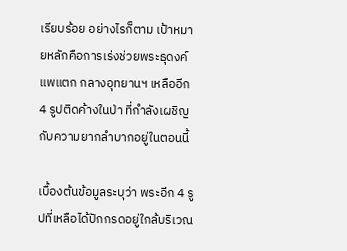เรียบร้อย อย่างไรก็ตาม เป้าหมายหลักคือการเร่งช่วยพระธุดงค์แพแตก กลางอุทยานฯ เหลืออีก 4 รูปติดค้างในป่า ที่กำลังเผชิญกับความยากลำบากอยู่ในตอนนี้

เบื้องต้นข้อมูลระบุว่า พระอีก 4 รูปที่เหลือได้ปักกรดอยู่ใกล้บริเวณ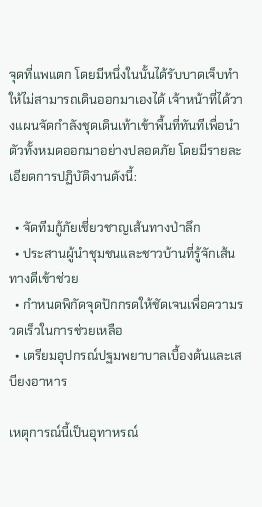จุดที่แพแตก โดยมีหนึ่งในนั้นได้รับบาดเจ็บทำให้ไม่สามารถเดินออกมาเองได้ เจ้าหน้าที่ได้วางแผนจัดกำลังชุดเดินเท้าเข้าพื้นที่ทันทีเพื่อนำตัวทั้งหมดออกมาอย่างปลอดภัย โดยมีรายละเอียดการปฏิบัติงานดังนี้:

  • จัดทีมกู้ภัยเชี่ยวชาญเส้นทางป่าลึก
  • ประสานผู้นำชุมชนและชาวบ้านที่รู้จักเส้นทางดีเข้าช่วย
  • กำหนดพิกัดจุดปักกรดให้ชัดเจนเพื่อความรวดเร็วในการช่วยเหลือ
  • เตรียมอุปกรณ์ปฐมพยาบาลเบื้องต้นและเสบียงอาหาร

เหตุการณ์นี้เป็นอุทาหรณ์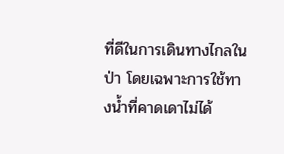ที่ดีในการเดินทางไกลในป่า โดยเฉพาะการใช้ทางน้ำที่คาดเดาไม่ได้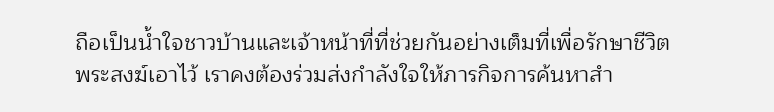ถือเป็นน้ำใจชาวบ้านและเจ้าหน้าที่ที่ช่วยกันอย่างเต็มที่เพื่อรักษาชีวิตพระสงฆ์เอาไว้ เราคงต้องร่วมส่งกำลังใจให้ภารกิจการค้นหาสำ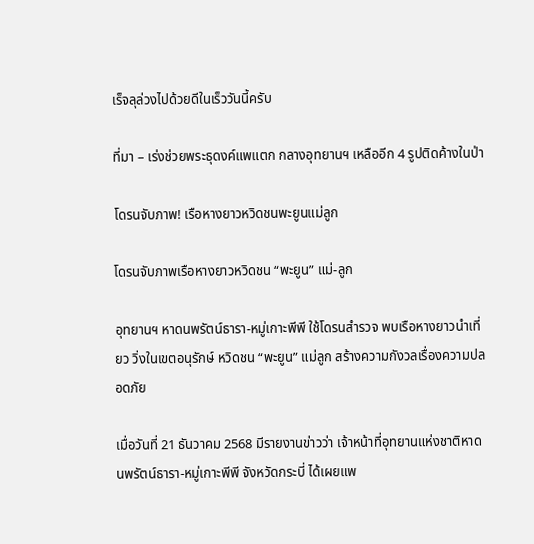เร็จลุล่วงไปด้วยดีในเร็ววันนี้ครับ

ที่มา – เร่งช่วยพระธุดงค์แพแตก กลางอุทยานฯ เหลืออีก 4 รูปติดค้างในป่า

โดรนจับภาพ! เรือหางยาวหวิดชนพะยูนแม่ลูก

โดรนจับภาพเรือหางยาวหวิดชน “พะยูน” แม่-ลูก

อุทยานฯ หาดนพรัตน์ธารา-หมู่เกาะพีพี ใช้โดรนสำรวจ พบเรือหางยาวนำเที่ยว วิ่งในเขตอนุรักษ์ หวิดชน “พะยูน” แม่ลูก สร้างความกังวลเรื่องความปลอดภัย

เมื่อวันที่ 21 ธันวาคม 2568 มีรายงานข่าวว่า เจ้าหน้าที่อุทยานแห่งชาติหาดนพรัตน์ธารา-หมู่เกาะพีพี จังหวัดกระบี่ ได้เผยแพ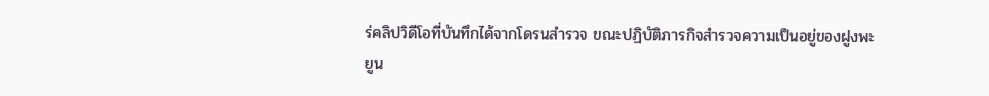ร่คลิปวิดีโอที่บันทึกได้จากโดรนสำรวจ ขณะปฏิบัติภารกิจสำรวจความเป็นอยู่ของฝูงพะยูน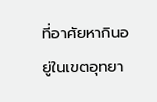ที่อาศัยหากินอยู่ในเขตอุทยา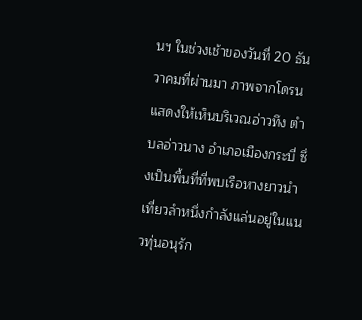นฯ ในช่วงเช้าของวันที่ 20 ธันวาคมที่ผ่านมา ภาพจากโดรนแสดงให้เห็นบริเวณอ่าวทึง ตำบลอ่าวนาง อำเภอเมืองกระบี่ ซึ่งเป็นพื้นที่ที่พบเรือหางยาวนำเที่ยวลำหนึ่งกำลังแล่นอยู่ในแนวทุ่นอนุรัก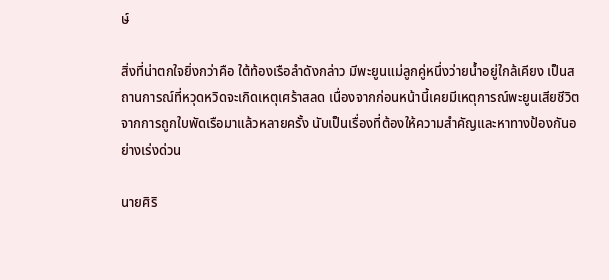ษ์

สิ่งที่น่าตกใจยิ่งกว่าคือ ใต้ท้องเรือลำดังกล่าว มีพะยูนแม่ลูกคู่หนึ่งว่ายน้ำอยู่ใกล้เคียง เป็นสถานการณ์ที่หวุดหวิดจะเกิดเหตุเศร้าสลด เนื่องจากก่อนหน้านี้เคยมีเหตุการณ์พะยูนเสียชีวิตจากการถูกใบพัดเรือมาแล้วหลายครั้ง นับเป็นเรื่องที่ต้องให้ความสำคัญและหาทางป้องกันอย่างเร่งด่วน

นายศิริ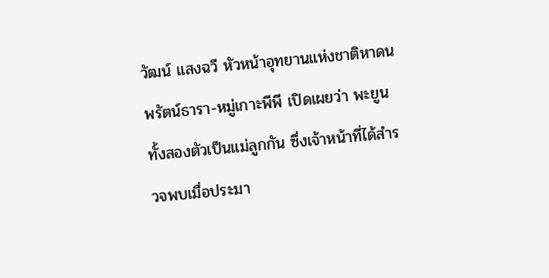วัฒน์ แสงฉวี หัวหน้าอุทยานแห่งชาติหาดนพรัตน์ธารา-หมู่เกาะพีพี เปิดเผยว่า พะยูนทั้งสองตัวเป็นแม่ลูกกัน ซึ่งเจ้าหน้าที่ได้สำรวจพบเมื่อประมา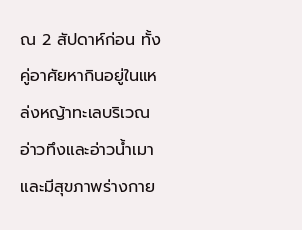ณ 2 สัปดาห์ก่อน ทั้งคู่อาศัยหากินอยู่ในแหล่งหญ้าทะเลบริเวณอ่าวทึงและอ่าวน้ำเมา และมีสุขภาพร่างกาย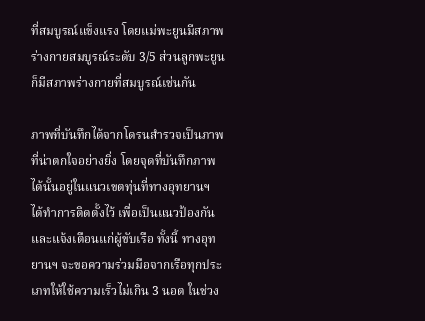ที่สมบูรณ์แข็งแรง โดยแม่พะยูนมีสภาพร่างกายสมบูรณ์ระดับ 3/5 ส่วนลูกพะยูนก็มีสภาพร่างกายที่สมบูรณ์เช่นกัน

ภาพที่บันทึกได้จากโดรนสำรวจเป็นภาพที่น่าตกใจอย่างยิ่ง โดยจุดที่บันทึกภาพได้นั้นอยู่ในแนวเขตทุ่นที่ทางอุทยานฯ ได้ทำการติดตั้งไว้ เพื่อเป็นแนวป้องกันและแจ้งเตือนแก่ผู้ขับเรือ ทั้งนี้ ทางอุทยานฯ จะขอความร่วมมือจากเรือทุกประเภทให้ใช้ความเร็วไม่เกิน 3 นอต ในช่วง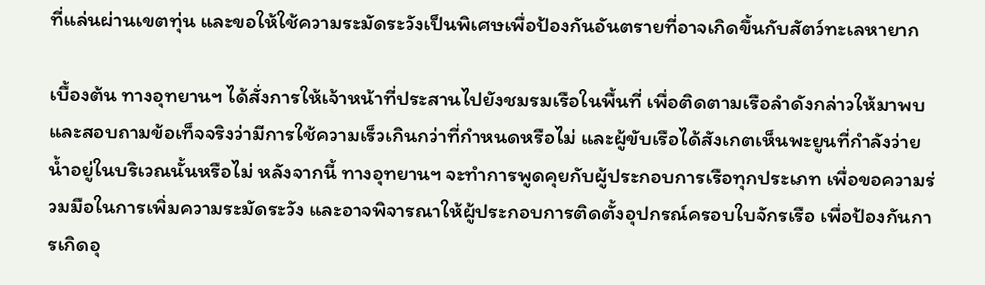ที่แล่นผ่านเขตทุ่น และขอให้ใช้ความระมัดระวังเป็นพิเศษเพื่อป้องกันอันตรายที่อาจเกิดขึ้นกับสัตว์ทะเลหายาก

เบื้องต้น ทางอุทยานฯ ได้สั่งการให้เจ้าหน้าที่ประสานไปยังชมรมเรือในพื้นที่ เพื่อติดตามเรือลำดังกล่าวให้มาพบและสอบถามข้อเท็จจริงว่ามีการใช้ความเร็วเกินกว่าที่กำหนดหรือไม่ และผู้ขับเรือได้สังเกตเห็นพะยูนที่กำลังว่ายน้ำอยู่ในบริเวณนั้นหรือไม่ หลังจากนี้ ทางอุทยานฯ จะทำการพูดคุยกับผู้ประกอบการเรือทุกประเภท เพื่อขอความร่วมมือในการเพิ่มความระมัดระวัง และอาจพิจารณาให้ผู้ประกอบการติดตั้งอุปกรณ์ครอบใบจักรเรือ เพื่อป้องกันการเกิดอุ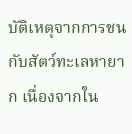บัติเหตุจากการชนกับสัตว์ทะเลหายาก เนื่องจากใน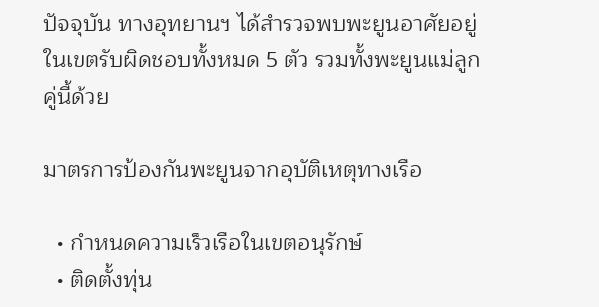ปัจจุบัน ทางอุทยานฯ ได้สำรวจพบพะยูนอาศัยอยู่ในเขตรับผิดชอบทั้งหมด 5 ตัว รวมทั้งพะยูนแม่ลูกคู่นี้ด้วย

มาตรการป้องกันพะยูนจากอุบัติเหตุทางเรือ

  • กำหนดความเร็วเรือในเขตอนุรักษ์
  • ติดตั้งทุ่น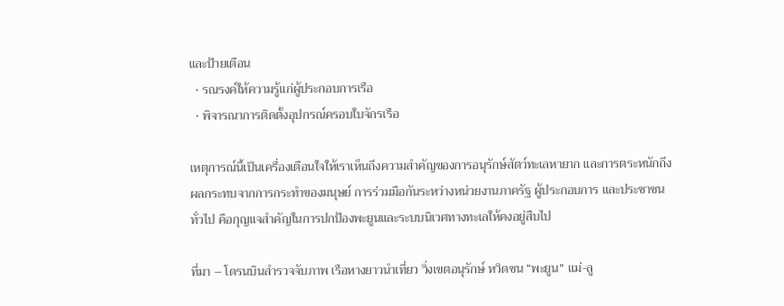และป้ายเตือน
  • รณรงค์ให้ความรู้แก่ผู้ประกอบการเรือ
  • พิจารณาการติดตั้งอุปกรณ์ครอบใบจักรเรือ

เหตุการณ์นี้เป็นเครื่องเตือนใจให้เราเห็นถึงความสำคัญของการอนุรักษ์สัตว์ทะเลหายาก และการตระหนักถึงผลกระทบจากการกระทำของมนุษย์ การร่วมมือกันระหว่างหน่วยงานภาครัฐ ผู้ประกอบการ และประชาชนทั่วไป คือกุญแจสำคัญในการปกป้องพะยูนและระบบนิเวศทางทะเลให้คงอยู่สืบไป

ที่มา – โดรนบินสำรวจจับภาพ เรือหางยาวนำเที่ยว วิ่งเขตอนุรักษ์ หวิดชน “พะยูน” แม่-ลู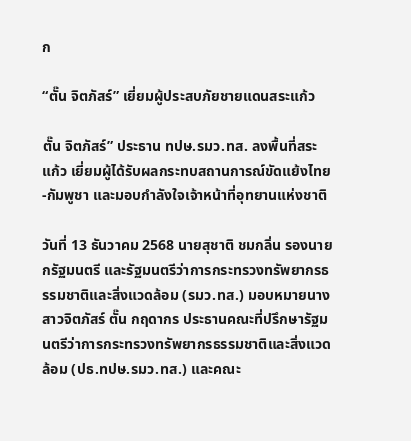ก

“ตั๊น จิตภัสร์” เยี่ยมผู้ประสบภัยชายแดนสระแก้ว

ตั๊น จิตภัสร์” ประธาน ทปษ.รมว.ทส. ลงพื้นที่สระแก้ว เยี่ยมผู้ได้รับผลกระทบสถานการณ์ขัดแย้งไทย-กัมพูชา และมอบกำลังใจเจ้าหน้าที่อุทยานแห่งชาติ

วันที่ 13 ธันวาคม 2568 นายสุชาติ ชมกลิ่น รองนายกรัฐมนตรี และรัฐมนตรีว่าการกระทรวงทรัพยากรธรรมชาติและสิ่งแวดล้อม (รมว.ทส.) มอบหมายนางสาวจิตภัสร์ ตั๊น กฤดากร ประธานคณะที่ปรึกษารัฐมนตรีว่าการกระทรวงทรัพยากรธรรมชาติและสิ่งแวดล้อม (ปธ.ทปษ.รมว.ทส.) และคณะ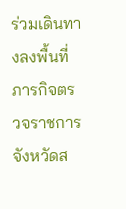ร่วมเดินทางลงพื้นที่ภารกิจตรวจราชการจังหวัดส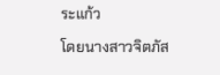ระแก้ว

โดยนางสาวจิตภัส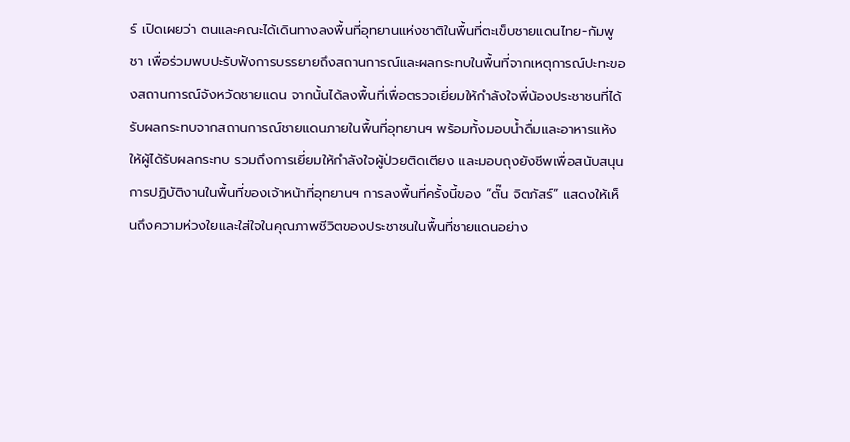ร์ เปิดเผยว่า ตนและคณะได้เดินทางลงพื้นที่อุทยานแห่งชาติในพื้นที่ตะเข็บชายแดนไทย-กัมพูชา เพื่อร่วมพบปะรับฟังการบรรยายถึงสถานการณ์และผลกระทบในพื้นที่จากเหตุการณ์ปะทะของสถานการณ์จังหวัดชายแดน จากนั้นได้ลงพื้นที่เพื่อตรวจเยี่ยมให้กำลังใจพี่น้องประชาชนที่ได้รับผลกระทบจากสถานการณ์ชายแดนภายในพื้นที่อุทยานฯ พร้อมทั้งมอบน้ำดื่มและอาหารแห้งให้ผู้ได้รับผลกระทบ รวมถึงการเยี่ยมให้กำลังใจผู้ป่วยติดเตียง และมอบถุงยังชีพเพื่อสนับสนุนการปฏิบัติงานในพื้นที่ของเจ้าหน้าที่อุทยานฯ การลงพื้นที่ครั้งนี้ของ “ตั๊น จิตภัสร์” แสดงให้เห็นถึงความห่วงใยและใส่ใจในคุณภาพชีวิตของประชาชนในพื้นที่ชายแดนอย่าง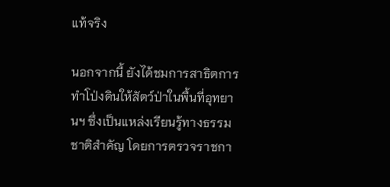แท้จริง

นอกจากนี้ ยังได้ชมการสาธิตการทำโป่งดินให้สัตว์ป่าในพื้นที่อุทยานฯ ซึ่งเป็นแหล่งเรียนรู้ทางธรรมชาติสำคัญ โดยการตรวจราชกา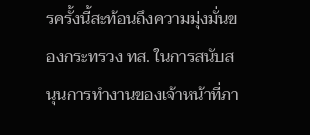รครั้งนี้สะท้อนถึงความมุ่งมั่นของกระทรวง ทส. ในการสนับสนุนการทำงานของเจ้าหน้าที่ภา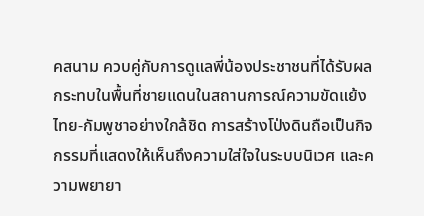คสนาม ควบคู่กับการดูแลพี่น้องประชาชนที่ได้รับผลกระทบในพื้นที่ชายแดนในสถานการณ์ความขัดแย้งไทย-กัมพูชาอย่างใกล้ชิด การสร้างโป่งดินถือเป็นกิจกรรมที่แสดงให้เห็นถึงความใส่ใจในระบบนิเวศ และความพยายา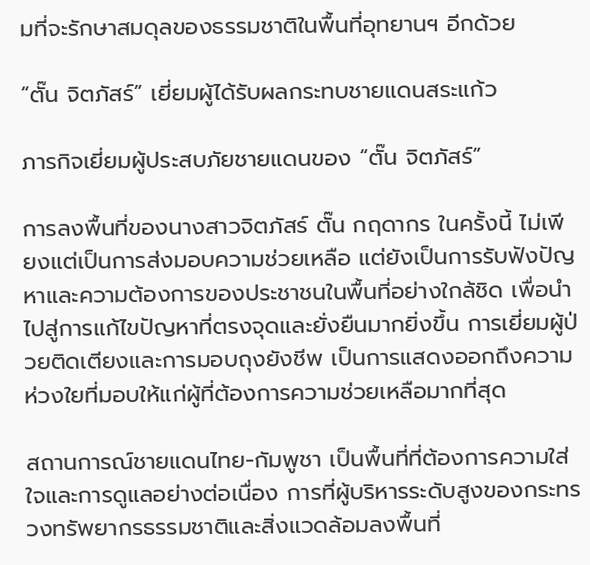มที่จะรักษาสมดุลของธรรมชาติในพื้นที่อุทยานฯ อีกด้วย

“ตั๊น จิตภัสร์” เยี่ยมผู้ได้รับผลกระทบชายแดนสระแก้ว

ภารกิจเยี่ยมผู้ประสบภัยชายแดนของ “ตั๊น จิตภัสร์”

การลงพื้นที่ของนางสาวจิตภัสร์ ตั๊น กฤดากร ในครั้งนี้ ไม่เพียงแต่เป็นการส่งมอบความช่วยเหลือ แต่ยังเป็นการรับฟังปัญหาและความต้องการของประชาชนในพื้นที่อย่างใกล้ชิด เพื่อนำไปสู่การแก้ไขปัญหาที่ตรงจุดและยั่งยืนมากยิ่งขึ้น การเยี่ยมผู้ป่วยติดเตียงและการมอบถุงยังชีพ เป็นการแสดงออกถึงความห่วงใยที่มอบให้แก่ผู้ที่ต้องการความช่วยเหลือมากที่สุด

สถานการณ์ชายแดนไทย-กัมพูชา เป็นพื้นที่ที่ต้องการความใส่ใจและการดูแลอย่างต่อเนื่อง การที่ผู้บริหารระดับสูงของกระทรวงทรัพยากรธรรมชาติและสิ่งแวดล้อมลงพื้นที่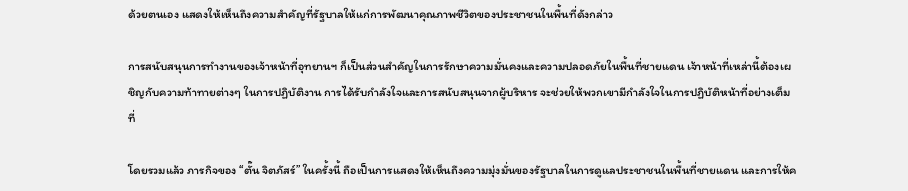ด้วยตนเอง แสดงให้เห็นถึงความสำคัญที่รัฐบาลให้แก่การพัฒนาคุณภาพชีวิตของประชาชนในพื้นที่ดังกล่าว

การสนับสนุนการทำงานของเจ้าหน้าที่อุทยานฯ ก็เป็นส่วนสำคัญในการรักษาความมั่นคงและความปลอดภัยในพื้นที่ชายแดน เจ้าหน้าที่เหล่านี้ต้องเผชิญกับความท้าทายต่างๆ ในการปฏิบัติงาน การได้รับกำลังใจและการสนับสนุนจากผู้บริหาร จะช่วยให้พวกเขามีกำลังใจในการปฏิบัติหน้าที่อย่างเต็มที่

โดยรวมแล้ว ภารกิจของ “ตั๊น จิตภัสร์” ในครั้งนี้ ถือเป็นการแสดงให้เห็นถึงความมุ่งมั่นของรัฐบาลในการดูแลประชาชนในพื้นที่ชายแดน และการให้ค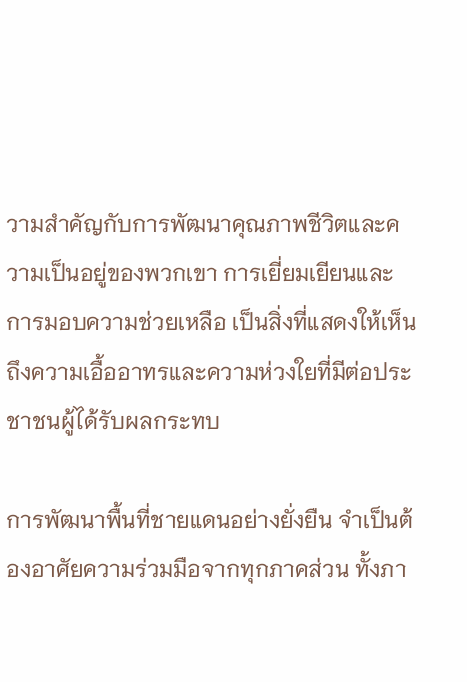วามสำคัญกับการพัฒนาคุณภาพชีวิตและความเป็นอยู่ของพวกเขา การเยี่ยมเยียนและการมอบความช่วยเหลือ เป็นสิ่งที่แสดงให้เห็นถึงความเอื้ออาทรและความห่วงใยที่มีต่อประชาชนผู้ได้รับผลกระทบ

การพัฒนาพื้นที่ชายแดนอย่างยั่งยืน จำเป็นต้องอาศัยความร่วมมือจากทุกภาคส่วน ทั้งภา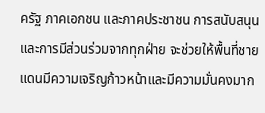ครัฐ ภาคเอกชน และภาคประชาชน การสนับสนุนและการมีส่วนร่วมจากทุกฝ่าย จะช่วยให้พื้นที่ชายแดนมีความเจริญก้าวหน้าและมีความมั่นคงมาก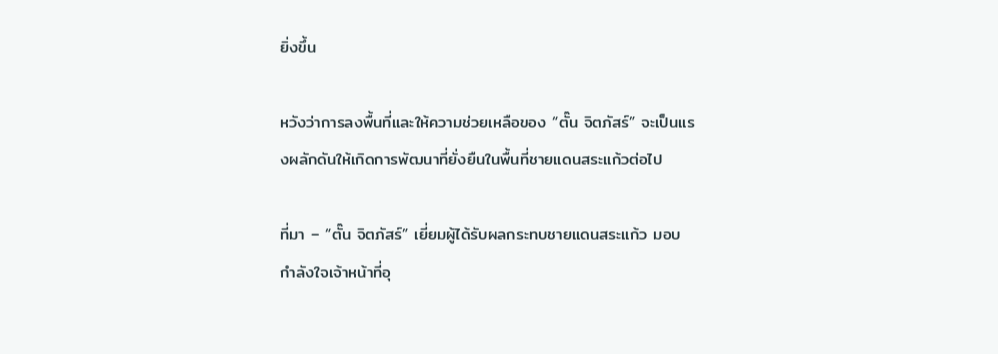ยิ่งขึ้น

หวังว่าการลงพื้นที่และให้ความช่วยเหลือของ “ตั๊น จิตภัสร์” จะเป็นแรงผลักดันให้เกิดการพัฒนาที่ยั่งยืนในพื้นที่ชายแดนสระแก้วต่อไป

ที่มา – “ตั๊น จิตภัสร์” เยี่ยมผู้ได้รับผลกระทบชายแดนสระแก้ว มอบกำลังใจเจ้าหน้าที่อุ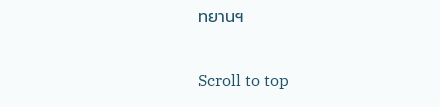ทยานฯ

Scroll to top